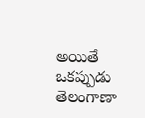అయితే ఒకప్పుడు తెలంగాణా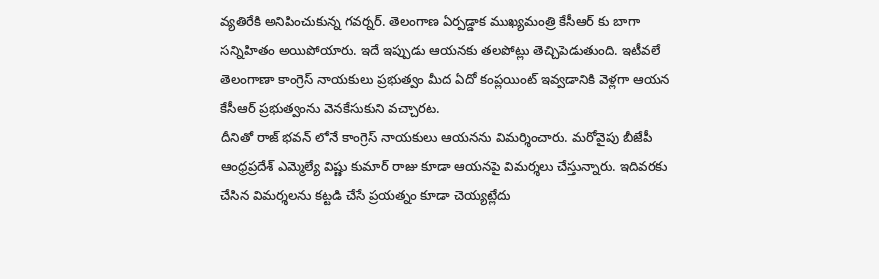వ్యతిరేకి అనిపించుకున్న గవర్నర్. తెలంగాణ ఏర్పడ్డాక ముఖ్యమంత్రి కేసీఆర్ కు బాగా సన్నిహితం అయిపోయారు. ఇదే ఇప్పుడు ఆయనకు తలపోట్లు తెచ్చిపెడుతుంది. ఇటీవలే తెలంగాణా కాంగ్రెస్ నాయకులు ప్రభుత్వం మీద ఏదో కంప్లయింట్ ఇవ్వడానికి వెళ్లగా ఆయన కేసీఆర్ ప్రభుత్వంను వెనకేసుకుని వచ్చారట.
దీనితో రాజ్ భవన్ లోనే కాంగ్రెస్ నాయకులు ఆయనను విమర్శించారు. మరోవైపు బీజేపీ ఆంధ్రప్రదేశ్ ఎమ్మెల్యే విష్ణు కుమార్ రాజు కూడా ఆయనపై విమర్శలు చేస్తున్నారు. ఇదివరకు చేసిన విమర్శలను కట్టడి చేసే ప్రయత్నం కూడా చెయ్యట్లేదు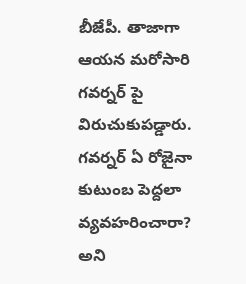బీజేపీ. తాజాగా ఆయన మరోసారి గవర్నర్ పై విరుచుకుపడ్డారు.
గవర్నర్ ఏ రోజైనా కుటుంబ పెద్దలా వ్యవహరించారా? అని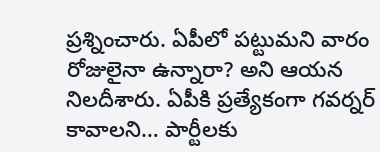ప్రశ్నించారు. ఏపీలో పట్టుమని వారం రోజులైనా ఉన్నారా? అని ఆయన నిలదీశారు. ఏపీకి ప్రత్యేకంగా గవర్నర్ కావాలని… పార్టీలకు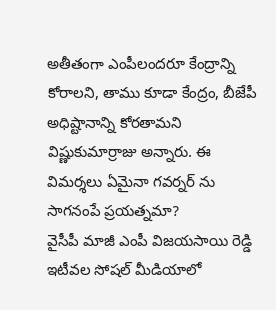అతీతంగా ఎంపీలందరూ కేంద్రాన్ని కోరాలని, తాము కూడా కేంద్రం, బీజేపీ అధిష్టానాన్ని కోరతామని విష్ణుకుమార్రాజు అన్నారు. ఈ విమర్శలు ఏమైనా గవర్నర్ ను సాగనంపే ప్రయత్నమా?
వైసీపీ మాజీ ఎంపీ విజయసాయి రెడ్డి ఇటీవల సోషల్ మీడియాలో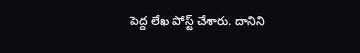పెద్ద లేఖ పోస్ట్ చేశారు. దానిని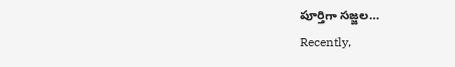పూర్తిగా సజ్జల…
Recently,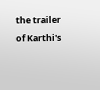the trailer of Karthi's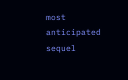most anticipated sequel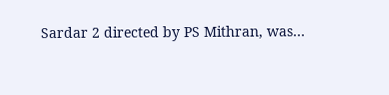Sardar 2 directed by PS Mithran, was…